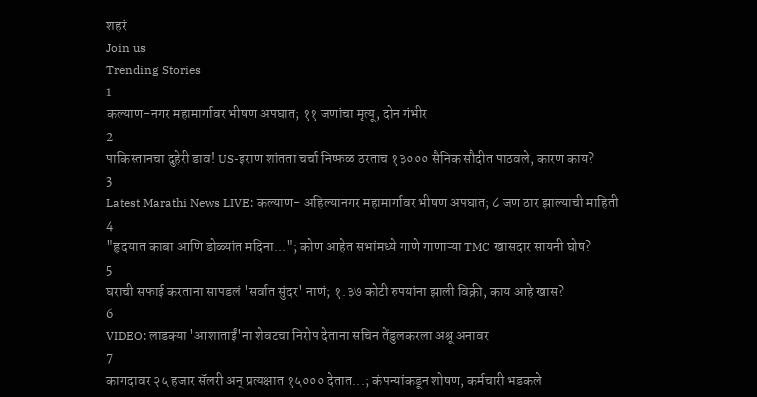शहरं
Join us
Trending Stories
1
कल्याण-नगर महामार्गावर भीषण अपघात; ११ जणांचा मृत्यू, दोन गंभीर
2
पाकिस्तानचा दुहेरी डाव! US-इराण शांतता चर्चा निष्फळ ठरताच १३००० सैनिक सौदीत पाठवले, कारण काय?
3
Latest Marathi News LIVE: कल्याण- अहिल्यानगर महामार्गावर भीषण अपघात; ८ जण ठार झाल्याची माहिती
4
"हृदयात काबा आणि डोळ्यांत मदिना..."; कोण आहेत सभांमध्ये गाणे गाणाऱ्या TMC खासदार सायनी घोष?
5
घराची सफाई करताना सापडलं 'सर्वात सुंदर' नाणं; १.३७ कोटी रुपयांना झाली विक्री, काय आहे खास?
6
VIDEO: लाडक्या 'आशाताईं'ना शेवटचा निरोप देताना सचिन तेंडुलकरला अश्रू अनावर
7
कागदावर २५ हजार सॅलरी अन् प्रत्यक्षात १५००० देतात...; कंपन्यांकडून शोषण, कर्मचारी भडकले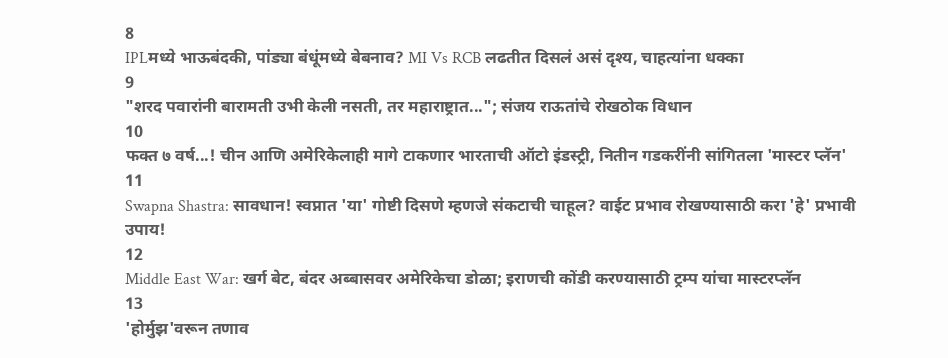8
IPLमध्ये भाऊबंदकी, पांड्या बंधूंमध्ये बेबनाव? MI Vs RCB लढतीत दिसलं असं दृश्य, चाहत्यांना धक्का
9
"शरद पवारांनी बारामती उभी केली नसती, तर महाराष्ट्रात..."; संजय राऊतांचे रोखठोक विधान
10
फक्त ७ वर्ष...! चीन आणि अमेरिकेलाही मागे टाकणार भारताची ऑटो इंडस्ट्री, नितीन गडकरींनी सांगितला 'मास्टर प्लॅन'
11
Swapna Shastra: सावधान! स्वप्नात 'या' गोष्टी दिसणे म्हणजे संकटाची चाहूल? वाईट प्रभाव रोखण्यासाठी करा 'हे' प्रभावी उपाय!
12
Middle East War: खर्ग बेट, बंदर अब्बासवर अमेरिकेचा डोळा; इराणची कोंडी करण्यासाठी ट्रम्प यांचा मास्टरप्लॅन
13
'होर्मुझ'वरून तणाव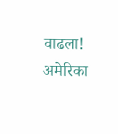वाढला! अमेरिका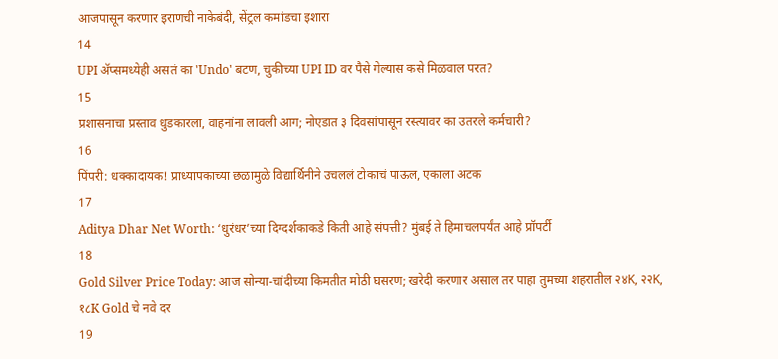आजपासून करणार इराणची नाकेबंदी, सेंट्रल कमांडचा इशारा
14
UPI अ‍ॅप्समध्येही असतं का 'Undo' बटण, चुकीच्या UPI ID वर पैसे गेल्यास कसे मिळवाल परत?
15
प्रशासनाचा प्रस्ताव धुडकारला, वाहनांना लावली आग; नोएडात ३ दिवसांपासून रस्त्यावर का उतरले कर्मचारी?
16
पिंपरी: धक्कादायक! प्राध्यापकाच्या छळामुळे विद्यार्थिनीने उचललं टोकाचं पाऊल, एकाला अटक
17
Aditya Dhar Net Worth: ‘धुरंधर’च्या दिग्दर्शकाकडे किती आहे संपत्ती? मुंबई ते हिमाचलपर्यंत आहे प्रॉपर्टी
18
Gold Silver Price Today: आज सोन्या-चांदीच्या किमतीत मोठी घसरण; खरेदी करणार असाल तर पाहा तुमच्या शहरातील २४K, २२K, १८K Gold चे नवे दर
19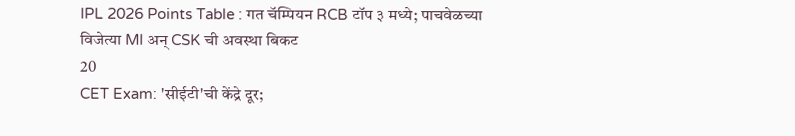IPL 2026 Points Table : गत चॅम्पियन RCB टॉप ३ मध्ये; पाचवेळच्या विजेत्या MI अन् CSK ची अवस्था बिकट
20
CET Exam: 'सीईटी'ची केंद्रे दूर;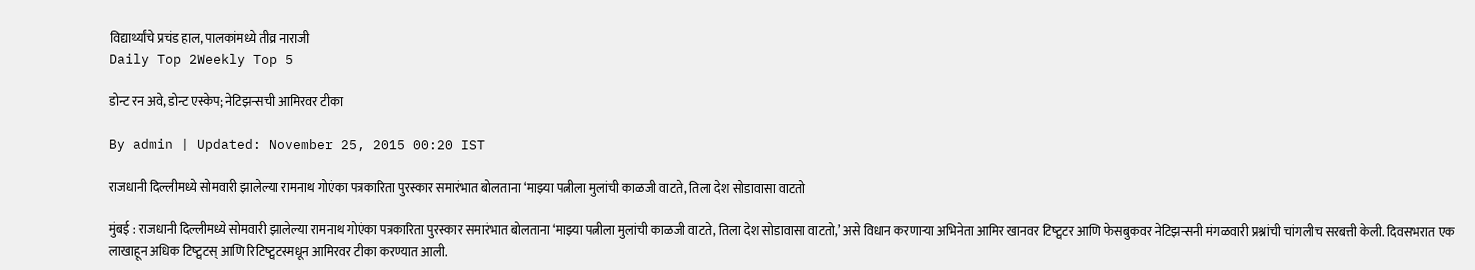विद्यार्थ्यांचे प्रचंड हाल, पालकांमध्ये तीव्र नाराजी
Daily Top 2Weekly Top 5

डोन्ट रन अवे, डोन्ट एस्केप; नेटिझन्सची आमिरवर टीका

By admin | Updated: November 25, 2015 00:20 IST

राजधानी दिल्लीमध्ये सोमवारी झालेल्या रामनाथ गोएंका पत्रकारिता पुरस्कार समारंभात बोलताना ‘माझ्या पत्नीला मुलांची काळजी वाटते, तिला देश सोडावासा वाटतो

मुंबई : राजधानी दिल्लीमध्ये सोमवारी झालेल्या रामनाथ गोएंका पत्रकारिता पुरस्कार समारंभात बोलताना ‘माझ्या पत्नीला मुलांची काळजी वाटते, तिला देश सोडावासा वाटतो,’ असे विधान करणाऱ्या अभिनेता आमिर खानवर टिष्ट्वटर आणि फेसबुकवर नेटिझन्सनी मंगळवारी प्रश्नांची चांगलीच सरबत्ती केली. दिवसभरात एक लाखाहून अधिक टिष्ट्वटस् आणि रिटिष्ट्वटस्मधून आमिरवर टीका करण्यात आली.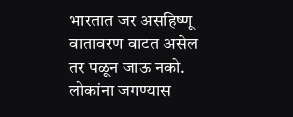भारतात जर असहिष्णू वातावरण वाटत असेल तर पळून जाऊ नको. लोकांना जगण्यास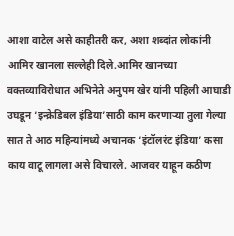आशा वाटेल असे काहीतरी कर, अशा शब्दांत लोकांनी आमिर खानला सल्लेही दिले.आमिर खानच्या वक्तव्याविरोधात अभिनेते अनुपम खेर यांनी पहिली आघाडी उघडून ‘इन्क्रेडिबल इंडिया’साठी काम करणाऱ्या तुला गेल्या सात ते आठ महिन्यांमध्ये अचानक ‘इंटॉलरंट इंडिया’ कसा काय वाटू लागला असे विचारले. आजवर याहून कठीण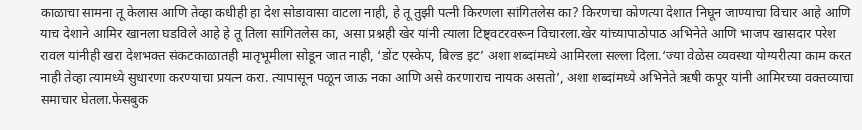काळाचा सामना तू केलास आणि तेव्हा कधीही हा देश सोडावासा वाटला नाही, हे तू तुझी पत्नी किरणला सांगितलेस का? किरणचा कोणत्या देशात निघून जाण्याचा विचार आहे आणि याच देशाने आमिर खानला घडविले आहे हे तू तिला सांगितलेस का, असा प्रश्नही खेर यांनी त्याला टिष्ट्वटरवरून विचारला.खेर यांच्यापाठोपाठ अभिनेते आणि भाजप खासदार परेश रावल यांनीही खरा देशभक्त संकटकाळातही मातृभूमीला सोडून जात नाही, ‘डोंट एस्केप, बिल्ड इट’ अशा शब्दांमध्ये आमिरला सल्ला दिला.‘ज्या वेळेस व्यवस्था योग्यरीत्या काम करत नाही तेव्हा त्यामध्ये सुधारणा करण्याचा प्रयत्न करा. त्यापासून पळून जाऊ नका आणि असे करणाराच नायक असतो’, अशा शब्दांमध्ये अभिनेते ऋषी कपूर यांनी आमिरच्या वक्तव्याचा समाचार घेतला.फेसबुक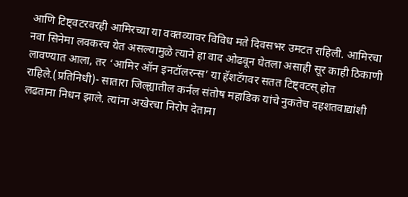आणि टिष्ट्वटरवरही आमिरच्या या वक्तव्यावर विविध मते दिवसभर उमटत राहिली. आमिरचा नवा सिनेमा लवकरच येत असल्यामुळे त्याने हा वाद ओढवून घेतला असाही सूर काही ठिकाणी लावण्यात आला, तर ‘आमिर ऑन इनटॉलरन्स’ या हॅशटॅगवर सतत टिष्ट्वटस् होत राहिले.(प्रतिनिधी)- सातारा जिल्ह्यातील कर्नल संतोष महाडिक यांचे नुकतेच दहशतवाद्यांशी लढताना निधन झाले. त्यांना अखेरचा निरोप देताना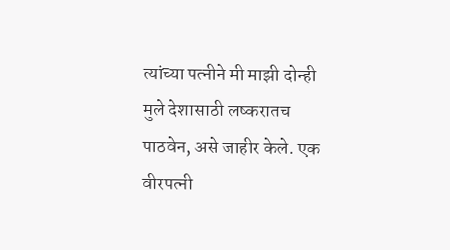त्यांच्या पत्नीने मी माझी दोन्ही मुले देशासाठी लष्करातच पाठवेन, असे जाहीर केले. एक वीरपत्नी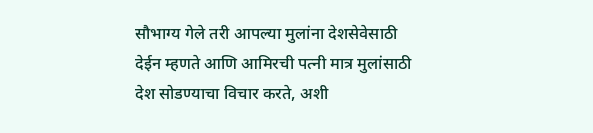सौभाग्य गेले तरी आपल्या मुलांना देशसेवेसाठी देईन म्हणते आणि आमिरची पत्नी मात्र मुलांसाठी देश सोडण्याचा विचार करते, अशी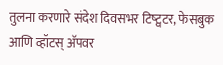तुलना करणारे संदेश दिवसभर टिष्ट्वटर, फेसबुक आणि व्हॉटस् अ‍ॅपवर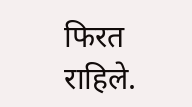फिरत राहिले.